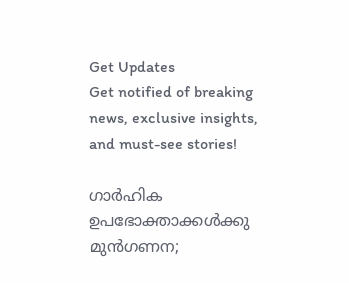Get Updates
Get notified of breaking news, exclusive insights, and must-see stories!

ഗാര്‍ഹിക ഉപഭോക്താക്കള്‍ക്കു മുന്‍ഗണന;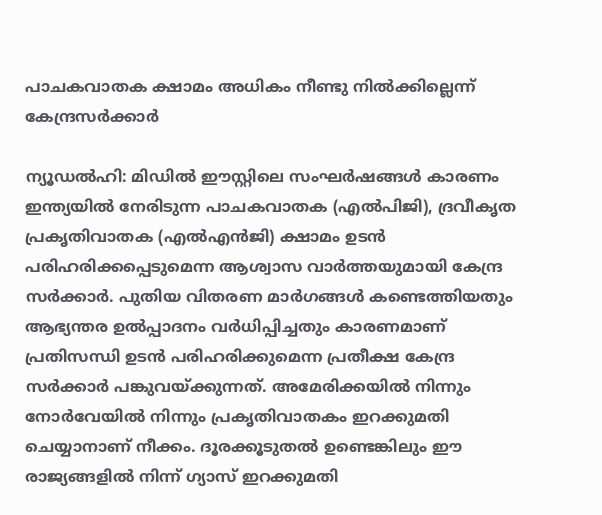പാചകവാതക ക്ഷാമം അധികം നീണ്ടു നില്‍ക്കില്ലെന്ന് കേന്ദ്രസര്‍ക്കാര്‍

ന്യൂഡല്‍ഹി: മിഡില്‍ ഈസ്റ്റിലെ സംഘര്‍ഷങ്ങള്‍ കാരണം ഇന്ത്യയില്‍ നേരിടുന്ന പാചകവാതക (എല്‍പിജി), ദ്രവീകൃത പ്രകൃതിവാതക (എല്‍എന്‍ജി) ക്ഷാമം ഉടന്‍ പരിഹരിക്കപ്പെടുമെന്ന ആശ്വാസ വാര്‍ത്തയുമായി കേന്ദ്ര സര്‍ക്കാര്‍. പുതിയ വിതരണ മാര്‍ഗങ്ങള്‍ കണ്ടെത്തിയതും ആഭ്യന്തര ഉല്‍പ്പാദനം വര്‍ധിപ്പിച്ചതും കാരണമാണ് പ്രതിസന്ധി ഉടന്‍ പരിഹരിക്കുമെന്ന പ്രതീക്ഷ കേന്ദ്ര സര്‍ക്കാര്‍ പങ്കുവയ്ക്കുന്നത്. അമേരിക്കയില്‍ നിന്നും നോര്‍വേയില്‍ നിന്നും പ്രകൃതിവാതകം ഇറക്കുമതി ചെയ്യാനാണ് നീക്കം. ദൂരക്കൂടുതല്‍ ഉണ്ടെങ്കിലും ഈ രാജ്യങ്ങളില്‍ നിന്ന് ഗ്യാസ് ഇറക്കുമതി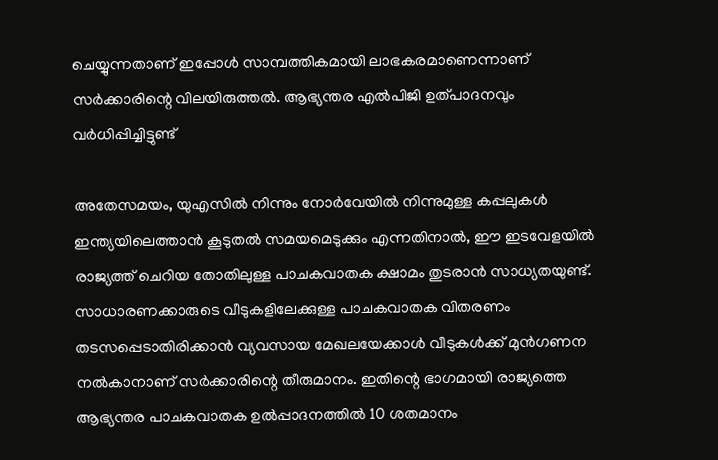ചെയ്യുന്നതാണ് ഇപ്പോള്‍ സാമ്പത്തികമായി ലാഭകരമാണെന്നാണ് സര്‍ക്കാരിന്റെ വിലയിരുത്തല്‍. ആഭ്യന്തര എല്‍പിജി ഉത്പാദനവും വര്‍ധിപ്പിച്ചിട്ടുണ്ട്

അതേസമയം, യുഎസില്‍ നിന്നും നോര്‍വേയില്‍ നിന്നുമുള്ള കപ്പലുകള്‍ ഇന്ത്യയിലെത്താന്‍ കൂടുതല്‍ സമയമെടുക്കും എന്നതിനാല്‍, ഈ ഇടവേളയില്‍ രാജ്യത്ത് ചെറിയ തോതിലുള്ള പാചകവാതക ക്ഷാമം തുടരാന്‍ സാധ്യതയുണ്ട്. സാധാരണക്കാരുടെ വീടുകളിലേക്കുള്ള പാചകവാതക വിതരണം തടസപ്പെടാതിരിക്കാന്‍ വ്യവസായ മേഖലയേക്കാള്‍ വീടുകള്‍ക്ക് മുന്‍ഗണന നല്‍കാനാണ് സര്‍ക്കാരിന്റെ തീരുമാനം. ഇതിന്റെ ഭാഗമായി രാജ്യത്തെ ആഭ്യന്തര പാചകവാതക ഉല്‍പ്പാദനത്തില്‍ 10 ശതമാനം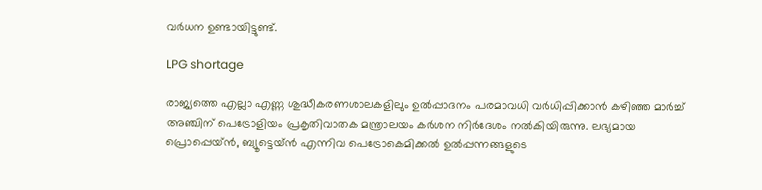വര്‍ധന ഉണ്ടായിട്ടുണ്ട്.

LPG shortage

രാജ്യത്തെ എല്ലാ എണ്ണ ശുദ്ധീകരണശാലകളിലും ഉല്‍പ്പാദനം പരമാവധി വര്‍ധിപ്പിക്കാന്‍ കഴിഞ്ഞ മാര്‍ച്ച് അഞ്ചിന് പെട്രോളിയം പ്രകൃതിവാതക മന്ത്രാലയം കര്‍ശന നിര്‍ദേശം നല്‍കിയിരുന്നു. ലഭ്യമായ പ്രൊപ്പെയ്ന്‍, ബ്യൂട്ടെയ്ന്‍ എന്നിവ പെട്രോകെമിക്കല്‍ ഉല്‍പ്പന്നങ്ങളുടെ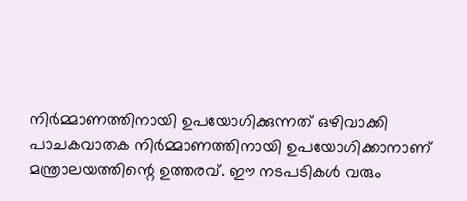നിര്‍മ്മാണത്തിനായി ഉപയോഗിക്കുന്നത് ഒഴിവാക്കി പാചകവാതക നിര്‍മ്മാണത്തിനായി ഉപയോഗിക്കാനാണ് മന്ത്രാലയത്തിന്റെ ഉത്തരവ്. ഈ നടപടികള്‍ വരും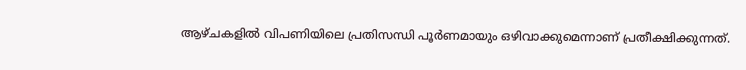ആഴ്ചകളില്‍ വിപണിയിലെ പ്രതിസന്ധി പൂര്‍ണമായും ഒഴിവാക്കുമെന്നാണ് പ്രതീക്ഷിക്കുന്നത്.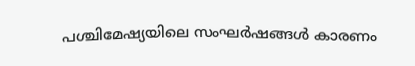പശ്ചിമേഷ്യയിലെ സംഘര്‍ഷങ്ങള്‍ കാരണം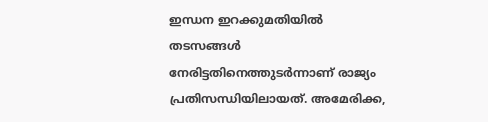ഇന്ധന ഇറക്കുമതിയില്‍ തടസങ്ങള്‍ നേരിട്ടതിനെത്തുടര്‍ന്നാണ് രാജ്യം പ്രതിസന്ധിയിലായത്. അമേരിക്ക,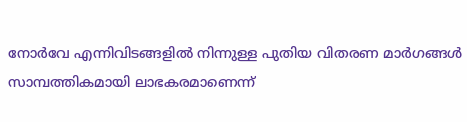നോര്‍വേ എന്നിവിടങ്ങളില്‍ നിന്നുള്ള പുതിയ വിതരണ മാര്‍ഗങ്ങള്‍ സാമ്പത്തികമായി ലാഭകരമാണെന്ന്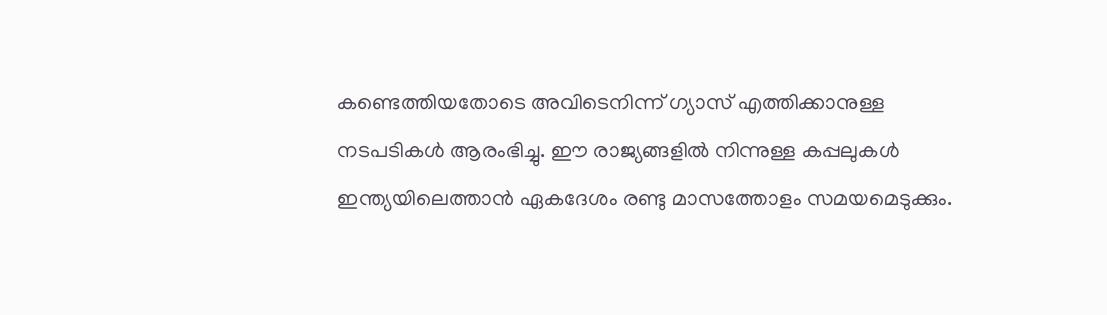കണ്ടെത്തിയതോടെ അവിടെനിന്ന് ഗ്യാസ് എത്തിക്കാനുള്ള നടപടികള്‍ ആരംഭിച്ചു. ഈ രാജ്യങ്ങളില്‍ നിന്നുള്ള കപ്പലുകള്‍ ഇന്ത്യയിലെത്താന്‍ ഏകദേശം രണ്ടു മാസത്തോളം സമയമെടുക്കും.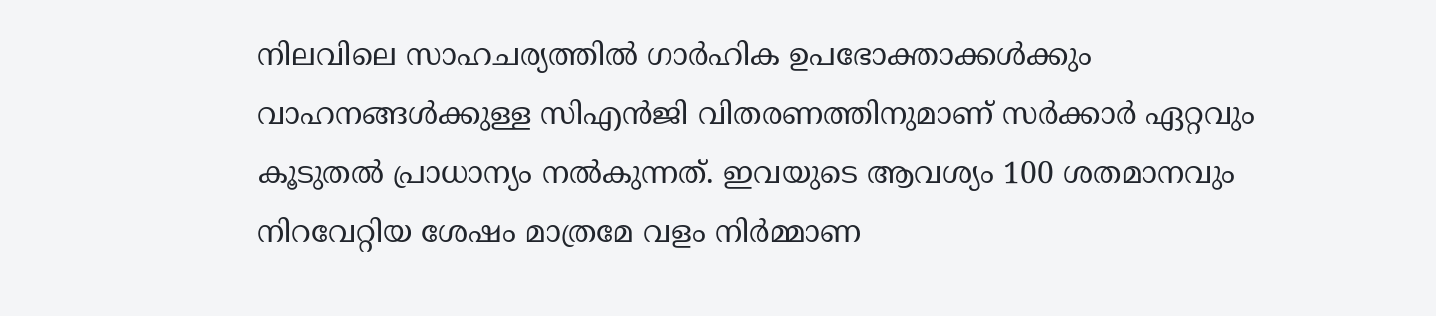നിലവിലെ സാഹചര്യത്തില്‍ ഗാര്‍ഹിക ഉപഭോക്താക്കള്‍ക്കും വാഹനങ്ങള്‍ക്കുള്ള സിഎന്‍ജി വിതരണത്തിനുമാണ് സര്‍ക്കാര്‍ ഏറ്റവും കൂടുതല്‍ പ്രാധാന്യം നല്‍കുന്നത്. ഇവയുടെ ആവശ്യം 100 ശതമാനവും നിറവേറ്റിയ ശേഷം മാത്രമേ വളം നിര്‍മ്മാണ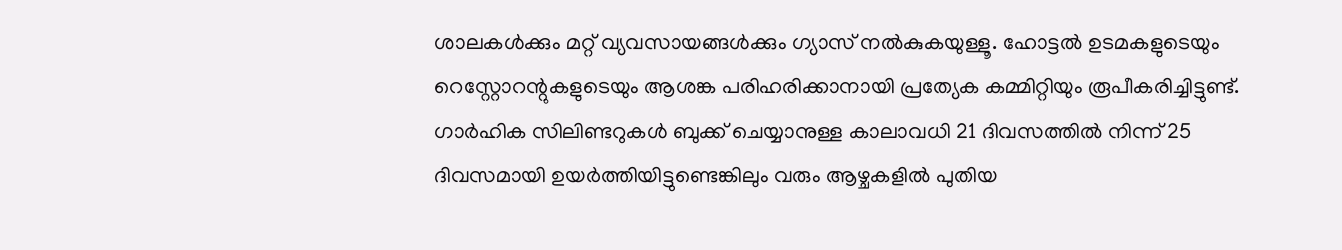ശാലകള്‍ക്കും മറ്റ് വ്യവസായങ്ങള്‍ക്കും ഗ്യാസ് നല്‍കുകയുള്ളൂ. ഹോട്ടല്‍ ഉടമകളുടെയും റെസ്റ്റോറന്റുകളുടെയും ആശങ്ക പരിഹരിക്കാനായി പ്രത്യേക കമ്മിറ്റിയും രൂപീകരിച്ചിട്ടുണ്ട്. ഗാര്‍ഹിക സിലിണ്ടറുകള്‍ ബുക്ക് ചെയ്യാനുള്ള കാലാവധി 21 ദിവസത്തില്‍ നിന്ന് 25 ദിവസമായി ഉയര്‍ത്തിയിട്ടുണ്ടെങ്കിലും വരും ആഴ്ചകളില്‍ പുതിയ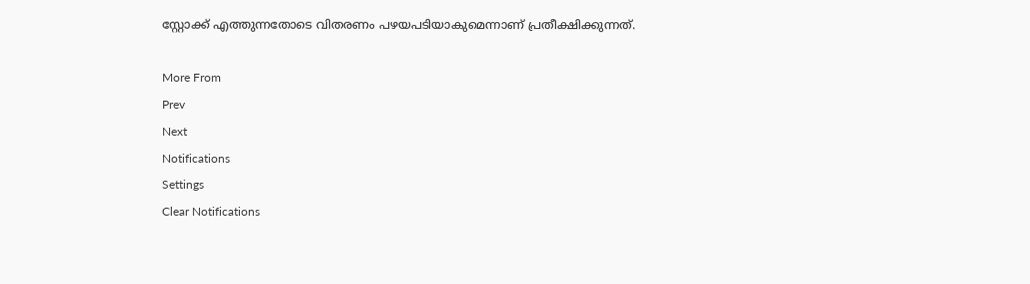സ്റ്റോക്ക് എത്തുന്നതോടെ വിതരണം പഴയപടിയാകുമെന്നാണ് പ്രതീക്ഷിക്കുന്നത്.

More From
Prev
Next
Notifications
Settings
Clear Notifications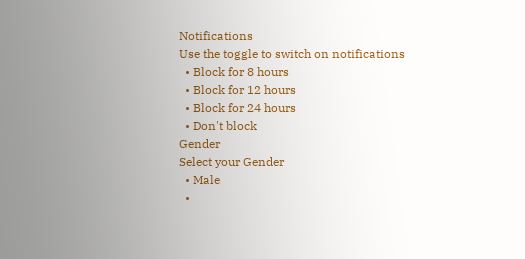Notifications
Use the toggle to switch on notifications
  • Block for 8 hours
  • Block for 12 hours
  • Block for 24 hours
  • Don't block
Gender
Select your Gender
  • Male
  •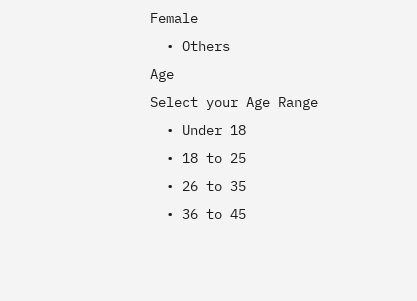Female
  • Others
Age
Select your Age Range
  • Under 18
  • 18 to 25
  • 26 to 35
  • 36 to 45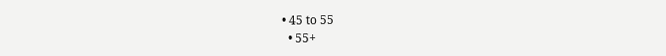• 45 to 55
  • 55+